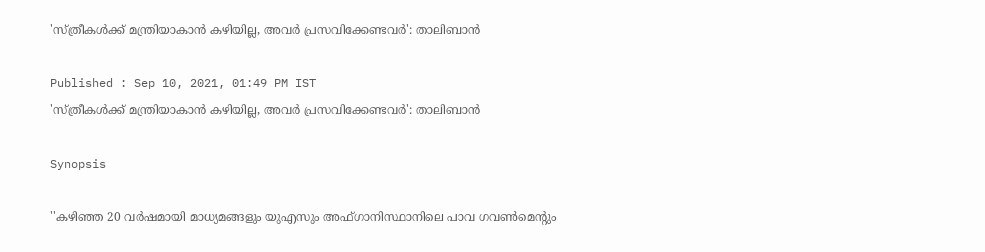'സ്ത്രീകള്‍ക്ക് മന്ത്രിയാകാന്‍ കഴിയില്ല, അവര്‍ പ്രസവിക്കേണ്ടവര്‍': താലിബാന്‍

Published : Sep 10, 2021, 01:49 PM IST
'സ്ത്രീകള്‍ക്ക് മന്ത്രിയാകാന്‍ കഴിയില്ല, അവര്‍ പ്രസവിക്കേണ്ടവര്‍': താലിബാന്‍

Synopsis

''കഴിഞ്ഞ 20 വര്‍ഷമായി മാധ്യമങ്ങളും യുഎസും അഫ്ഗാനിസ്ഥാനിലെ പാവ ഗവണ്‍മെന്റും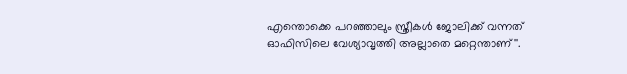എന്തൊക്കെ പറഞ്ഞാലും സ്ത്രീകള്‍ ജോലിക്ക് വന്നത് ഓഫിസിലെ വേശ്യാവൃത്തി അല്ലാതെ മറ്റെന്താണ്''.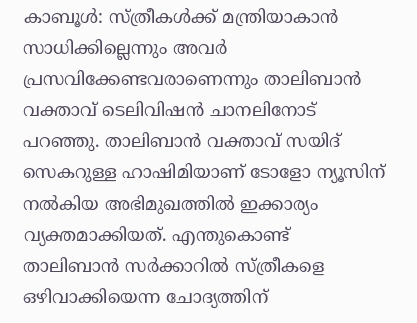കാബൂള്‍: സ്ത്രീകള്‍ക്ക് മന്ത്രിയാകാന്‍ സാധിക്കില്ലെന്നും അവര്‍ പ്രസവിക്കേണ്ടവരാണെന്നും താലിബാന്‍ വക്താവ് ടെലിവിഷന്‍ ചാനലിനോട് പറഞ്ഞു. താലിബാന്‍ വക്താവ് സയിദ് സെകറുള്ള ഹാഷിമിയാണ് ടോളോ ന്യൂസിന് നല്‍കിയ അഭിമുഖത്തില്‍ ഇക്കാര്യം വ്യക്തമാക്കിയത്. എന്തുകൊണ്ട് താലിബാന്‍ സര്‍ക്കാറില്‍ സ്ത്രീകളെ ഒഴിവാക്കിയെന്ന ചോദ്യത്തിന്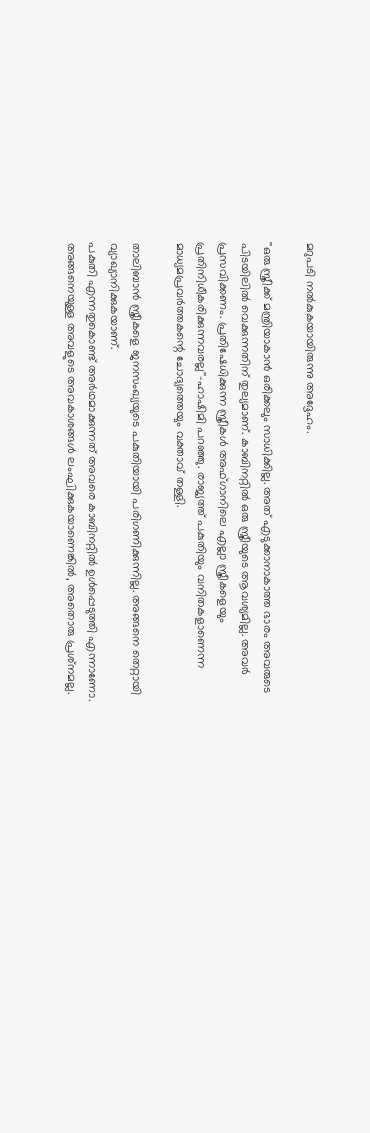മറുപടി നല്‍കുകയായിരുന്നു അദ്ദേഹം.

''ഒരു സ്ത്രീക്ക് മന്ത്രിയാകാന്‍ ഒരിക്കലും സാധിക്കില്ല. അത് എടുക്കാനാകാത്ത ഭാരം അവരുടെ പിടയിലില്‍ വെക്കുന്നതിന് തുല്യമാണ്. കാബിനറ്റില്‍ ഒരു സ്ത്രീയുടെ ആവശ്യമില്ല. അവര്‍ പ്രസവിക്കണം. പ്രതിഷേധിക്കുന്ന സ്ത്രീകള്‍ അഫ്ഗാനിലെ എല്ലാ സ്ത്രീകളെയും പ്രതിനിധീകരിക്കുന്നവരല്ല''-ഹാഷിമി പറഞ്ഞു. രാജ്യത്ത് പകുതിയും വനിതകളാണെന്ന മാധ്യമപ്രവര്‍ത്തകന്റെ ചോദ്യത്തെയും വക്താവ് തള്ളി.

താലിബാന്‍ സ്ത്രീകളെ ജനസംഖ്യയുടെ പകുതിയായി പരിഗണിക്കുന്നില്ല. അങ്ങനെ തെറ്റായി വ്യാഖ്യാനിക്കുകയാണ്.
പകുതി എന്നതുകൊണ്ട് അര്‍ഥമാക്കുന്നത് അവരെ കാബിനറ്റില്‍ ഉള്‍പ്പെടുത്തി എന്നാണോ. അങ്ങനെയുള്ള അവളുടെ അവകാശങ്ങള്‍ ലംഘിക്കുകയാണെങ്കില്‍, അതൊരു പ്രശ്‌നമല്ല.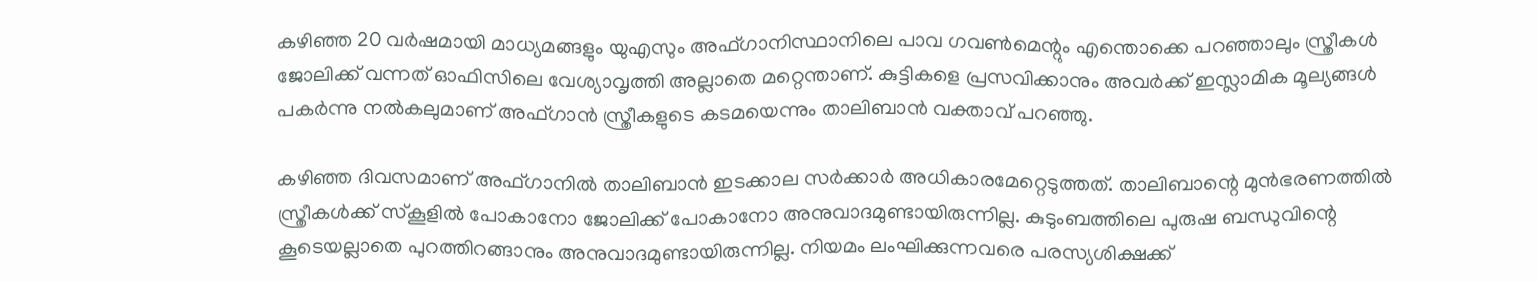കഴിഞ്ഞ 20 വര്‍ഷമായി മാധ്യമങ്ങളും യുഎസും അഫ്ഗാനിസ്ഥാനിലെ പാവ ഗവണ്‍മെന്റും എന്തൊക്കെ പറഞ്ഞാലും സ്ത്രീകള്‍ ജോലിക്ക് വന്നത് ഓഫിസിലെ വേശ്യാവൃത്തി അല്ലാതെ മറ്റെന്താണ്. കുട്ടികളെ പ്രസവിക്കാനും അവര്‍ക്ക് ഇസ്ലാമിക മൂല്യങ്ങള്‍ പകര്‍ന്നു നല്‍കലുമാണ് അഫ്ഗാന്‍ സ്ത്രീകളുടെ കടമയെന്നും താലിബാന്‍ വക്താവ് പറഞ്ഞു.

കഴിഞ്ഞ ദിവസമാണ് അഫ്ഗാനില്‍ താലിബാന്‍ ഇടക്കാല സര്‍ക്കാര്‍ അധികാരമേറ്റെടുത്തത്. താലിബാന്റെ മുന്‍ഭരണത്തില്‍ സ്ത്രീകള്‍ക്ക് സ്‌കൂളില്‍ പോകാനോ ജോലിക്ക് പോകാനോ അനുവാദമുണ്ടായിരുന്നില്ല. കുടുംബത്തിലെ പുരുഷ ബന്ധുവിന്റെ കൂടെയല്ലാതെ പുറത്തിറങ്ങാനും അനുവാദമുണ്ടായിരുന്നില്ല. നിയമം ലംഘിക്കുന്നവരെ പരസ്യശിക്ഷക്ക്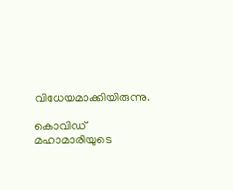വിധേയമാക്കിയിരുന്നു.

കൊവിഡ് മഹാമാരിയുടെ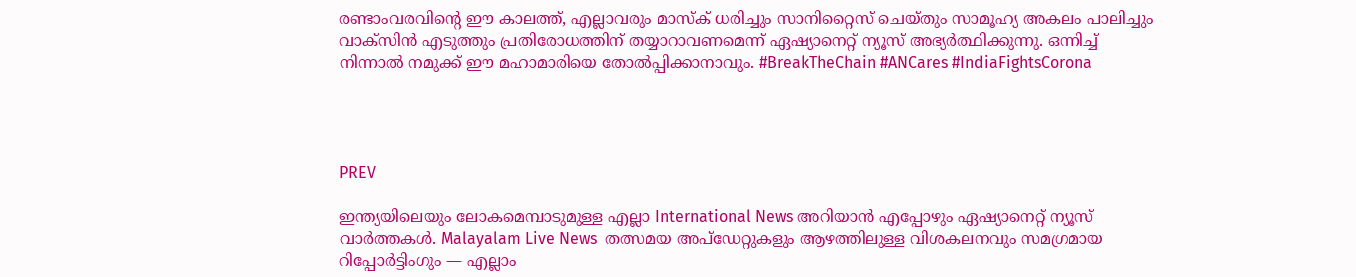രണ്ടാംവരവിന്റെ ഈ കാലത്ത്, എല്ലാവരും മാസ്‌ക് ധരിച്ചും സാനിറ്റൈസ് ചെയ്തും സാമൂഹ്യ അകലം പാലിച്ചും വാക്‌സിന്‍ എടുത്തും പ്രതിരോധത്തിന് തയ്യാറാവണമെന്ന് ഏഷ്യാനെറ്റ് ന്യൂസ് അഭ്യര്‍ത്ഥിക്കുന്നു. ഒന്നിച്ച് നിന്നാല്‍ നമുക്ക് ഈ മഹാമാരിയെ തോല്‍പ്പിക്കാനാവും. #BreakTheChain #ANCares #IndiaFightsCorona




PREV

ഇന്ത്യയിലെയും ലോകമെമ്പാടുമുള്ള എല്ലാ International News അറിയാൻ എപ്പോഴും ഏഷ്യാനെറ്റ് ന്യൂസ് വാർത്തകൾ. Malayalam Live News  തത്സമയ അപ്‌ഡേറ്റുകളും ആഴത്തിലുള്ള വിശകലനവും സമഗ്രമായ റിപ്പോർട്ടിംഗും — എല്ലാം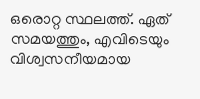ഒരൊറ്റ സ്ഥലത്ത്. ഏത് സമയത്തും, എവിടെയും വിശ്വസനീയമായ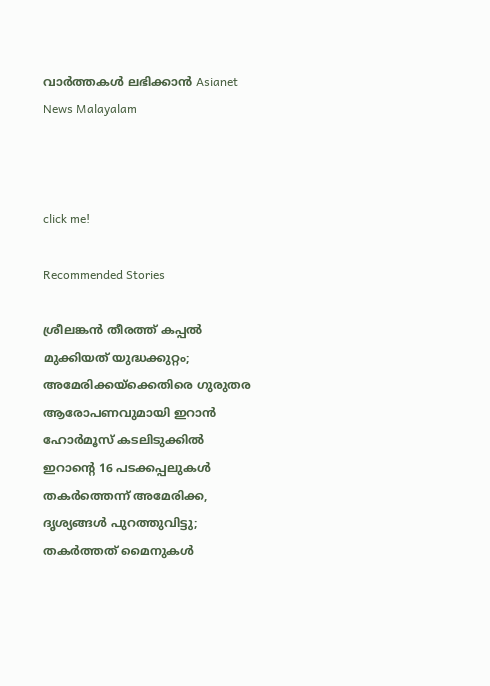വാർത്തകൾ ലഭിക്കാൻ Asianet News Malayalam



click me!

Recommended Stories

ശ്രീലങ്കൻ തീരത്ത് കപ്പൽ മുക്കിയത് യുദ്ധക്കുറ്റം; അമേരിക്കയ്ക്കെതിരെ ഗുരുതര ആരോപണവുമായി ഇറാൻ
ഹോർമൂസ് കടലിടുക്കിൽ ഇറാന്റെ 16 പടക്കപ്പലുകൾ തകർത്തെന്ന് അമേരിക്ക, ദൃശ്യങ്ങൾ പുറത്തുവിട്ടു; തകർത്തത് മൈനുകൾ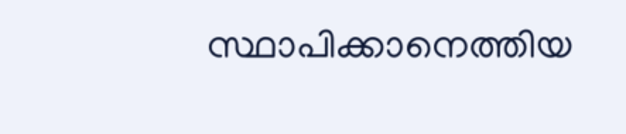സ്ഥാപിക്കാനെത്തിയ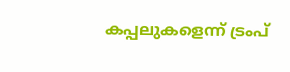കപ്പലുകളെന്ന് ട്രംപ്